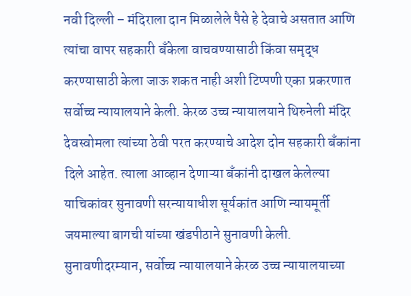नवी दिल्ली – मंदिराला दान मिळालेले पैसे हे देवाचे असतात आणि त्यांचा वापर सहकारी बँकेला वाचवण्यासाठी किंवा समृद्ध करण्यासाठी केला जाऊ शकत नाही अशी टिप्पणी एका प्रकरणात सर्वोच्च न्यायालयाने केली. केरळ उच्च न्यायालयाने थिरुनेली मंदिर देवस्वोमला त्यांच्या ठेवी परत करण्याचे आदेश दोन सहकारी बँकांना दिले आहेत. त्याला आव्हान देणाऱ्या बँकांनी दाखल केलेल्या याचिकांवर सुनावणी सरन्यायाधीश सूर्यकांत आणि न्यायमूर्ती जयमाल्या बागची यांच्या खंडपीठाने सुनावणी केली. सुनावणीदरम्यान, सर्वोच्च न्यायालयाने केरळ उच्च न्यायालयाच्या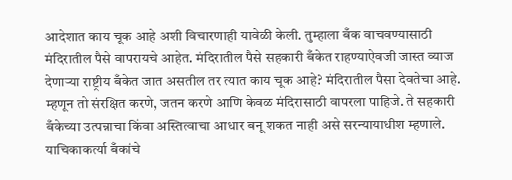आदेशात काय चूक आहे अशी विचारणाही यावेळी केली. तुम्हाला बँक वाचवण्यासाठी मंदिरातील पैसे वापरायचे आहेत. मंदिरातील पैसे सहकारी बँकेत राहण्याऐवजी जास्त व्याज देणाऱ्या राष्ट्रीय बँकेत जात असतील तर त्यात काय चूक आहे? मंदिरातील पैसा देवतेचा आहे. म्हणून तो संरक्षित करणे, जतन करणे आणि केवळ मंदिरासाठी वापरला पाहिजे. ते सहकारी बँकेच्या उत्पन्नाचा किंवा अस्तित्वाचा आधार बनू शकत नाही असे सरन्यायाधीश म्हणाले. याचिकाकर्त्या बँकांचे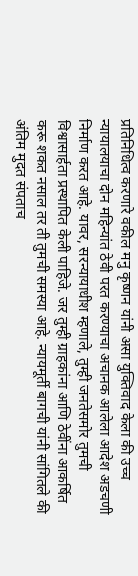प्रतिनिधित्व करणारे वकील मनु कृष्णन यांनी असा युक्तिवाद केला की उच्च न्यायालयाचा दोन महिन्यांत ठेवी परत करण्याचा अचानक आलेला आदेश अडचणी निर्माण करत आहे. यावर, सरन्यायाधीश म्हणाले, तुम्ही जनतेसमोर तुमची विश्वासार्हता प्रस्थापित केली पाहिजे. जर तुम्ही ग्राहकांना आणि ठेवींना आकर्षित करू शकत नसाल तर ती तुमची समस्या आहे. न्यायमूर्ती बागची यांनी सांगितले की अंतिम मुदत संपताच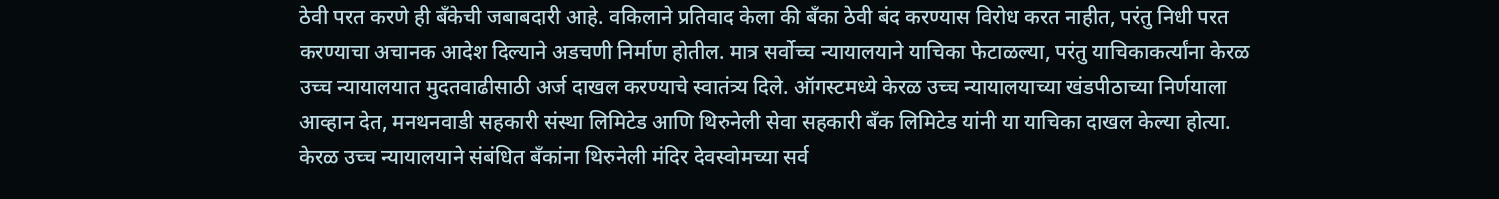ठेवी परत करणे ही बँकेची जबाबदारी आहे. वकिलाने प्रतिवाद केला की बँका ठेवी बंद करण्यास विरोध करत नाहीत, परंतु निधी परत करण्याचा अचानक आदेश दिल्याने अडचणी निर्माण होतील. मात्र सर्वोच्च न्यायालयाने याचिका फेटाळल्या, परंतु याचिकाकर्त्यांना केरळ उच्च न्यायालयात मुदतवाढीसाठी अर्ज दाखल करण्याचे स्वातंत्र्य दिले. ऑगस्टमध्ये केरळ उच्च न्यायालयाच्या खंडपीठाच्या निर्णयाला आव्हान देत, मनथनवाडी सहकारी संस्था लिमिटेड आणि थिरुनेली सेवा सहकारी बँक लिमिटेड यांनी या याचिका दाखल केल्या होत्या. केरळ उच्च न्यायालयाने संबंधित बँकांना थिरुनेली मंदिर देवस्वोमच्या सर्व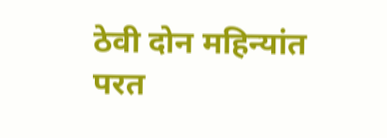ठेवी दोन महिन्यांत परत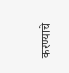करण्याचे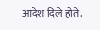आदेश दिले होते.